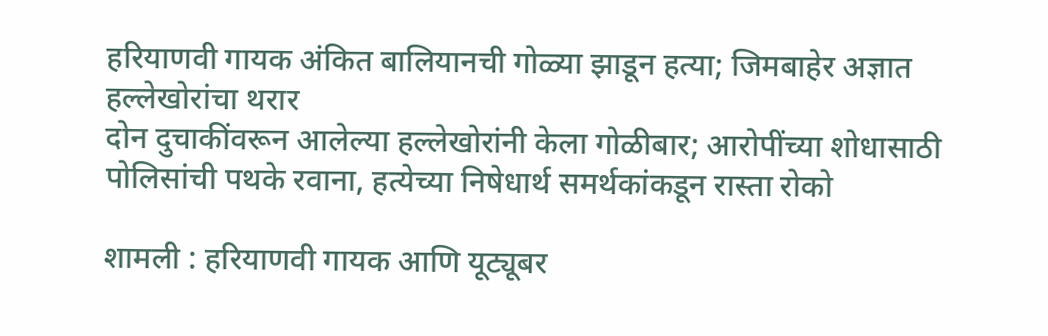हरियाणवी गायक अंकित बालियानची गोळ्या झाडून हत्या; जिमबाहेर अज्ञात हल्लेखोरांचा थरार
दोन दुचाकींवरून आलेल्या हल्लेखोरांनी केला गोळीबार; आरोपींच्या शोधासाठी पोलिसांची पथके रवाना, हत्येच्या निषेधार्थ समर्थकांकडून रास्ता रोको

शामली : हरियाणवी गायक आणि यूट्यूबर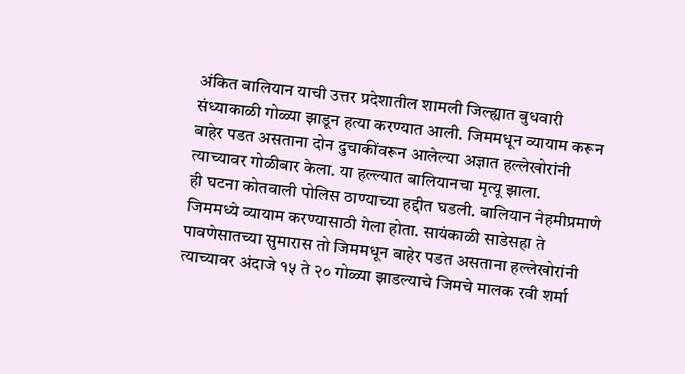अंकित बालियान याची उत्तर प्रदेशातील शामली जिल्ह्यात बुधवारी संध्याकाळी गोळ्या झाडून हत्या करण्यात आली. जिममधून व्यायाम करून बाहेर पडत असताना दोन दुचाकींवरून आलेल्या अज्ञात हल्लेखोरांनी त्याच्यावर गोळीबार केला. या हल्ल्यात बालियानचा मृत्यू झाला.
ही घटना कोतवाली पोलिस ठाण्याच्या हद्दीत घडली. बालियान नेहमीप्रमाणे जिममध्ये व्यायाम करण्यासाठी गेला होता. सायंकाळी साडेसहा ते पावणेसातच्या सुमारास तो जिममधून बाहेर पडत असताना हल्लेखोरांनी त्याच्यावर अंदाजे १५ ते २० गोळ्या झाडल्याचे जिमचे मालक रवी शर्मा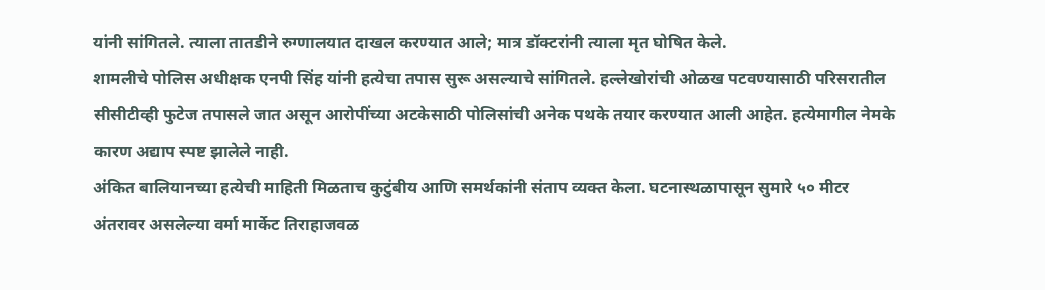यांनी सांगितले. त्याला तातडीने रुग्णालयात दाखल करण्यात आले; मात्र डॉक्टरांनी त्याला मृत घोषित केले.
शामलीचे पोलिस अधीक्षक एनपी सिंह यांनी हत्येचा तपास सुरू असल्याचे सांगितले. हल्लेखोरांची ओळख पटवण्यासाठी परिसरातील सीसीटीव्ही फुटेज तपासले जात असून आरोपींच्या अटकेसाठी पोलिसांची अनेक पथके तयार करण्यात आली आहेत. हत्येमागील नेमके कारण अद्याप स्पष्ट झालेले नाही.
अंकित बालियानच्या हत्येची माहिती मिळताच कुटुंबीय आणि समर्थकांनी संताप व्यक्त केला. घटनास्थळापासून सुमारे ५० मीटर अंतरावर असलेल्या वर्मा मार्केट तिराहाजवळ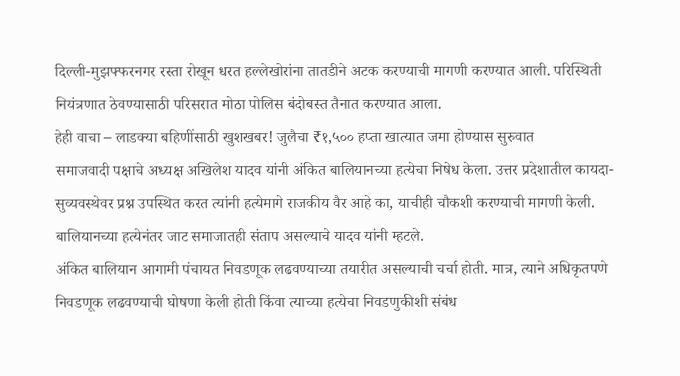दिल्ली-मुझफ्फरनगर रस्ता रोखून धरत हल्लेखोरांना तातडीने अटक करण्याची मागणी करण्यात आली. परिस्थिती नियंत्रणात ठेवण्यासाठी परिसरात मोठा पोलिस बंदोबस्त तैनात करण्यात आला.
हेही वाचा – लाडक्या बहिणींसाठी खुशखबर! जुलैचा ₹१,५०० हप्ता खात्यात जमा होण्यास सुरुवात
समाजवादी पक्षाचे अध्यक्ष अखिलेश यादव यांनी अंकित बालियानच्या हत्येचा निषेध केला. उत्तर प्रदेशातील कायदा-सुव्यवस्थेवर प्रश्न उपस्थित करत त्यांनी हत्येमागे राजकीय वैर आहे का, याचीही चौकशी करण्याची मागणी केली. बालियानच्या हत्येनंतर जाट समाजातही संताप असल्याचे यादव यांनी म्हटले.
अंकित बालियान आगामी पंचायत निवडणूक लढवण्याच्या तयारीत असल्याची चर्चा होती. मात्र, त्याने अधिकृतपणे निवडणूक लढवण्याची घोषणा केली होती किंवा त्याच्या हत्येचा निवडणुकीशी संबंध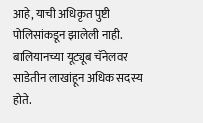आहे, याची अधिकृत पुष्टी पोलिसांकडून झालेली नाही.
बालियानच्या यूट्यूब चॅनेलवर साडेतीन लाखांहून अधिक सदस्य होते.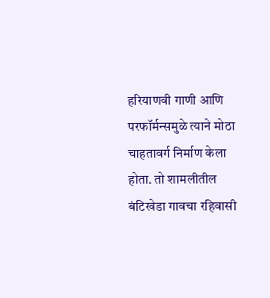हरियाणवी गाणी आणि परफॉर्मन्समुळे त्याने मोठा चाहतावर्ग निर्माण केला होता. तो शामलीतील बंटिखेडा गावचा रहिवासी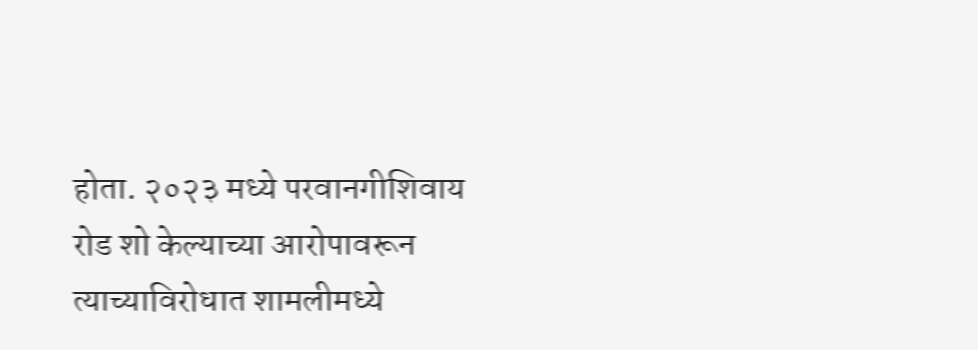होता. २०२३ मध्ये परवानगीशिवाय रोड शो केल्याच्या आरोपावरून त्याच्याविरोधात शामलीमध्ये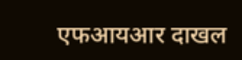एफआयआर दाखल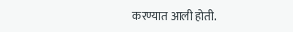करण्यात आली होती.